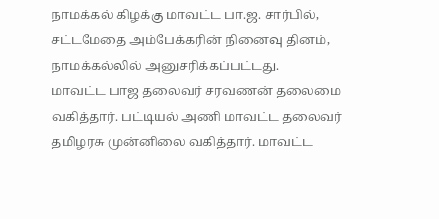நாமக்கல் கிழக்கு மாவட்ட பா.ஜ. சார்பில், சட்டமேதை அம்பேக்கரின் நினைவு தினம், நாமக்கல்லில் அனுசரிக்கப்பட்டது.
மாவட்ட பாஜ தலைவர் சரவணன் தலைமை வகித்தார். பட்டியல் அணி மாவட்ட தலைவர் தமிழரசு முன்னிலை வகித்தார். மாவட்ட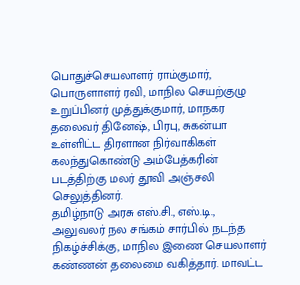பொதுச்செயலாளர் ராம்குமார், பொருளாளர் ரவி, மாநில செயற்குழு உறுப்பினர் முத்துக்குமார், மாநகர தலைவர் தினேஷ், பிரபு, சுகன்யா உள்ளிட்ட திரளான நிர்வாகிகள் கலந்துகொண்டு அம்பேத்கரின் படத்திற்கு மலர் தூவி அஞ்சலி செலுத்தினர்.
தமிழ்நாடு அரசு எஸ்.சி., எஸ்.டி., அலுவலர் நல சங்கம் சார்பில் நடந்த நிகழ்ச்சிக்கு, மாநில இணை செயலாளர் கண்ணன் தலைமை வகித்தார். மாவட்ட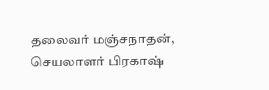தலைவர் மஞ்சநாதன், செயலாளர் பிரகாஷ்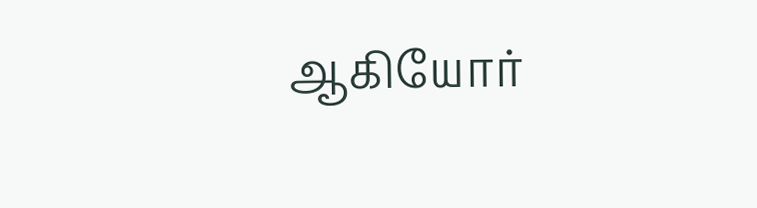ஆகியோர்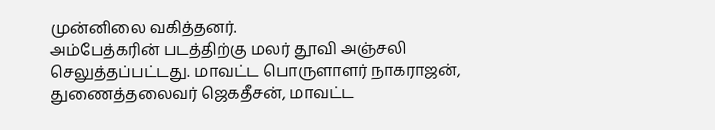முன்னிலை வகித்தனர்.
அம்பேத்கரின் படத்திற்கு மலர் தூவி அஞ்சலி செலுத்தப்பட்டது. மாவட்ட பொருளாளர் நாகராஜன், துணைத்தலைவர் ஜெகதீசன், மாவட்ட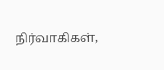நிர்வாகிகள்,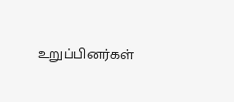உறுப்பினர்கள்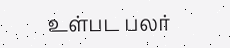உள்பட பலர்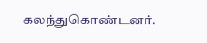கலந்துகொண்டனர்.